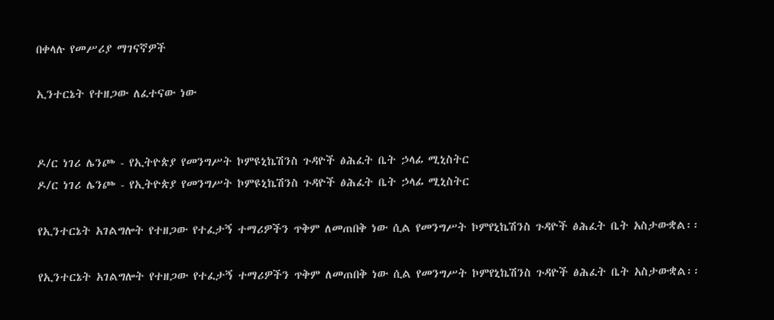በቀላሉ የመሥሪያ ማገናኛዎች

ኢንተርኔት የተዘጋው ለፈተናው ነው


ዶ/ር ነገሪ ሌንጮ - የኢትዮጵያ የመንግሥት ኮምዩኒኬሽንስ ጉዳዮች ፅሕፈት ቤት ኃላፊ ሚኒስትር
ዶ/ር ነገሪ ሌንጮ - የኢትዮጵያ የመንግሥት ኮምዩኒኬሽንስ ጉዳዮች ፅሕፈት ቤት ኃላፊ ሚኒስትር

የኢንተርኔት አገልግሎት የተዘጋው የተፈታኝ ተማሪዎችን ጥቅም ለመጠበቅ ነው ሲል የመንግሥት ኮምየኒኬሽንስ ጉዳዮች ፅሕፈት ቤት አስታውቋል፡፡

የኢንተርኔት አገልግሎት የተዘጋው የተፈታኝ ተማሪዎችን ጥቅም ለመጠበቅ ነው ሲል የመንግሥት ኮምየኒኬሽንስ ጉዳዮች ፅሕፈት ቤት አስታውቋል፡፡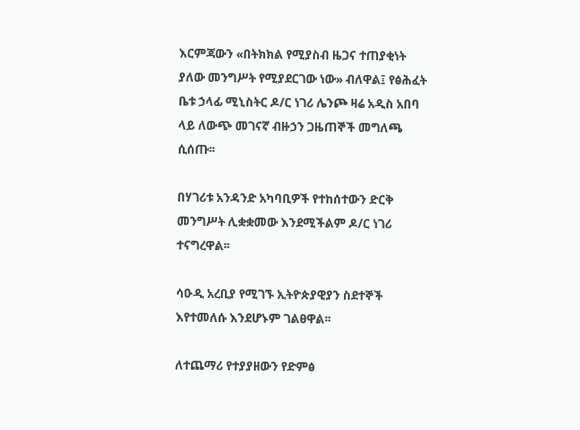እርምጃውን «በትክክል የሚያስብ ዜጋና ተጠያቂነት ያለው መንግሥት የሚያደርገው ነው» ብለዋል፤ የፅሕፈት ቤቱ ኃላፊ ሚኒስትር ዶ/ር ነገሪ ሌንጮ ዛሬ አዲስ አበባ ላይ ለውጭ መገናኛ ብዙኃን ጋዜጠኞች መግለጫ ሲሰጡ፡፡

በሃገሪቱ አንዳንድ አካባቢዎች የተከሰተውን ድርቅ መንግሥት ሊቋቋመው እንደሚችልም ዶ/ር ነገሪ ተናግረዋል፡፡

ሳዑዲ አረቢያ የሚገኙ ኢትዮጵያዊያን ስደተኞች እየተመለሱ እንደሆኑም ገልፀዋል፡፡

ለተጨማሪ የተያያዘውን የድምፅ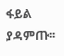ፋይል ያዳምጡ፡፡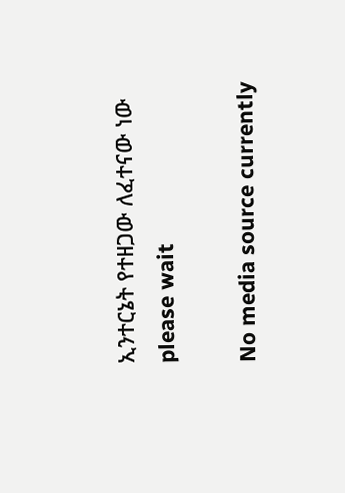ኢንተርኔት የተዘጋው ለፈተናው ነው
please wait

No media source currently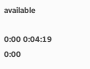available

0:00 0:04:19 0:00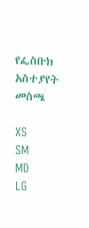የፌስቡክ አስተያየት መስጫ

XS
SM
MD
LG